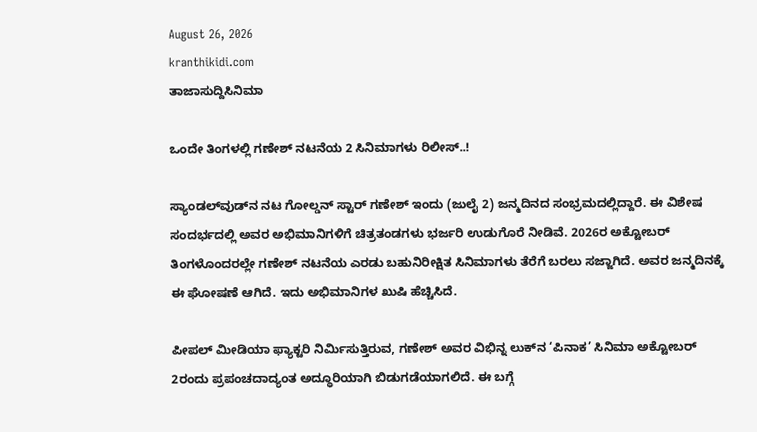August 26, 2026
kranthikidi.com
ತಾಜಾಸುದ್ದಿಸಿನಿಮಾ

ಒಂದೇ ತಿಂಗಳಲ್ಲಿ ಗಣೇಶ್ ನಟನೆಯ 2 ಸಿನಿಮಾಗಳು ರಿಲೀಸ್..!

ಸ್ಯಾಂಡಲ್‌ವುಡ್‌ನ ನಟ ಗೋಲ್ಡನ್ ಸ್ಟಾರ್ ಗಣೇಶ್ ಇಂದು (ಜುಲೈ 2) ಜನ್ಮದಿನದ ಸಂಭ್ರಮದಲ್ಲಿದ್ದಾರೆ. ಈ ವಿಶೇಷ ಸಂದರ್ಭದಲ್ಲಿ ಅವರ ಅಭಿಮಾನಿಗಳಿಗೆ ಚಿತ್ರತಂಡಗಳು ಭರ್ಜರಿ ಉಡುಗೊರೆ ನೀಡಿವೆ. 2026ರ ಅಕ್ಟೋಬರ್ ತಿಂಗಳೊಂದರಲ್ಲೇ ಗಣೇಶ್ ನಟನೆಯ ಎರಡು ಬಹುನಿರೀಕ್ಷಿತ ಸಿನಿಮಾಗಳು ತೆರೆಗೆ ಬರಲು ಸಜ್ಜಾಗಿದೆ. ಅವರ ಜನ್ಮದಿನಕ್ಕೆ ಈ ಘೋಷಣೆ ಆಗಿದೆ. ಇದು ಅಭಿಮಾನಿಗಳ ಖುಷಿ ಹೆಚ್ಚಿಸಿದೆ.

ಪೀಪಲ್ ಮೀಡಿಯಾ ಫ್ಯಾಕ್ಟರಿ ನಿರ್ಮಿಸುತ್ತಿರುವ, ಗಣೇಶ್ ಅವರ ವಿಭಿನ್ನ ಲುಕ್‌ನ ‘ಪಿನಾಕ’ ಸಿನಿಮಾ ಅಕ್ಟೋಬರ್ 2ರಂದು ಪ್ರಪಂಚದಾದ್ಯಂತ ಅದ್ಧೂರಿಯಾಗಿ ಬಿಡುಗಡೆಯಾಗಲಿದೆ. ಈ ಬಗ್ಗೆ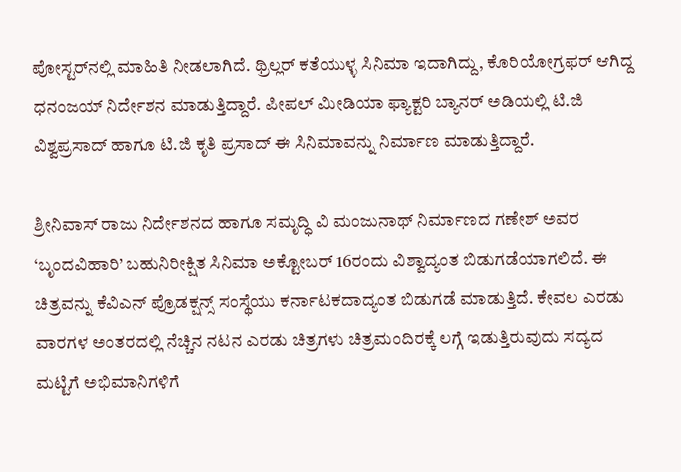ಪೋಸ್ಟರ್‌ನಲ್ಲಿ ಮಾಹಿತಿ ನೀಡಲಾಗಿದೆ. ಥ್ರಿಲ್ಲರ್ ಕತೆಯುಳ್ಳ ಸಿನಿಮಾ ಇದಾಗಿದ್ದು, ಕೊರಿಯೋಗ್ರಫರ್ ಆಗಿದ್ದ ಧನಂಜಯ್ ನಿರ್ದೇಶನ ಮಾಡುತ್ತಿದ್ದಾರೆ. ಪೀಪಲ್ ಮೀಡಿಯಾ ಫ್ಯಾಕ್ಟರಿ ಬ್ಯಾನರ್ ಅಡಿಯಲ್ಲಿ ಟಿ.ಜಿ ವಿಶ್ವಪ್ರಸಾದ್ ಹಾಗೂ ಟಿ.ಜಿ ಕೃತಿ ಪ್ರಸಾದ್ ಈ ಸಿನಿಮಾವನ್ನು ನಿರ್ಮಾಣ ಮಾಡುತ್ತಿದ್ದಾರೆ.

ಶ್ರೀನಿವಾಸ್ ರಾಜು ನಿರ್ದೇಶನದ ಹಾಗೂ ಸಮೃದ್ಧಿ ವಿ ಮಂಜುನಾಥ್ ನಿರ್ಮಾಣದ ಗಣೇಶ್ ಅವರ ‘ಬೃಂದವಿಹಾರಿ’ ಬಹುನಿರೀಕ್ಷಿತ ಸಿನಿಮಾ ಅಕ್ಟೋಬರ್ 16ರಂದು ವಿಶ್ವಾದ್ಯಂತ ಬಿಡುಗಡೆಯಾಗಲಿದೆ. ಈ ಚಿತ್ರವನ್ನು ಕೆವಿಎನ್ ಪ್ರೊಡಕ್ಷನ್ಸ್ ಸಂಸ್ಥೆಯು ಕರ್ನಾಟಕದಾದ್ಯಂತ ಬಿಡುಗಡೆ ಮಾಡುತ್ತಿದೆ. ಕೇವಲ ಎರಡು ವಾರಗಳ ಅಂತರದಲ್ಲಿ ನೆಚ್ಚಿನ ನಟನ ಎರಡು ಚಿತ್ರಗಳು ಚಿತ್ರಮಂದಿರಕ್ಕೆ ಲಗ್ಗೆ ಇಡುತ್ತಿರುವುದು ಸದ್ಯದ ಮಟ್ಟಿಗೆ ಅಭಿಮಾನಿಗಳಿಗೆ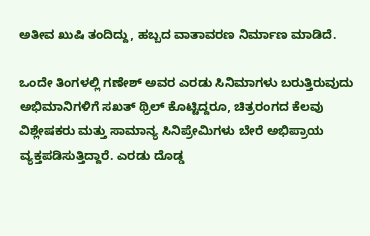ಅತೀವ ಖುಷಿ ತಂದಿದ್ದು, ಹಬ್ಬದ ವಾತಾವರಣ ನಿರ್ಮಾಣ ಮಾಡಿದೆ.

ಒಂದೇ ತಿಂಗಳಲ್ಲಿ ಗಣೇಶ್ ಅವರ ಎರಡು ಸಿನಿಮಾಗಳು ಬರುತ್ತಿರುವುದು ಅಭಿಮಾನಿಗಳಿಗೆ ಸಖತ್ ಥ್ರಿಲ್ ಕೊಟ್ಟಿದ್ದರೂ, ಚಿತ್ರರಂಗದ ಕೆಲವು ವಿಶ್ಲೇಷಕರು ಮತ್ತು ಸಾಮಾನ್ಯ ಸಿನಿಪ್ರೇಮಿಗಳು ಬೇರೆ ಅಭಿಪ್ರಾಯ ವ್ಯಕ್ತಪಡಿಸುತ್ತಿದ್ದಾರೆ. ಎರಡು ದೊಡ್ಡ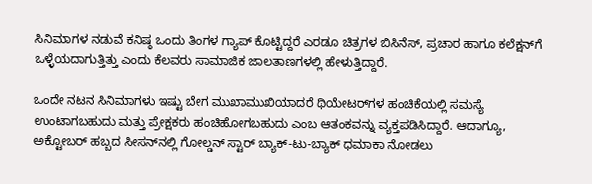ಸಿನಿಮಾಗಳ ನಡುವೆ ಕನಿಷ್ಠ ಒಂದು ತಿಂಗಳ ಗ್ಯಾಪ್ ಕೊಟ್ಟಿದ್ದರೆ ಎರಡೂ ಚಿತ್ರಗಳ ಬಿಸಿನೆಸ್, ಪ್ರಚಾರ ಹಾಗೂ ಕಲೆಕ್ಷನ್‌ಗೆ ಒಳ್ಳೆಯದಾಗುತ್ತಿತ್ತು ಎಂದು ಕೆಲವರು ಸಾಮಾಜಿಕ ಜಾಲತಾಣಗಳಲ್ಲಿ ಹೇಳುತ್ತಿದ್ದಾರೆ.

ಒಂದೇ ನಟನ ಸಿನಿಮಾಗಳು ಇಷ್ಟು ಬೇಗ ಮುಖಾಮುಖಿಯಾದರೆ ಥಿಯೇಟರ್‌ಗಳ ಹಂಚಿಕೆಯಲ್ಲಿ ಸಮಸ್ಯೆ ಉಂಟಾಗಬಹುದು ಮತ್ತು ಪ್ರೇಕ್ಷಕರು ಹಂಚಿಹೋಗಬಹುದು ಎಂಬ ಆತಂಕವನ್ನು ವ್ಯಕ್ತಪಡಿಸಿದ್ದಾರೆ. ಆದಾಗ್ಯೂ, ಅಕ್ಟೋಬರ್ ಹಬ್ಬದ ಸೀಸನ್‌ನಲ್ಲಿ ಗೋಲ್ಡನ್ ಸ್ಟಾರ್ ಬ್ಯಾಕ್-ಟು-ಬ್ಯಾಕ್ ಧಮಾಕಾ ನೋಡಲು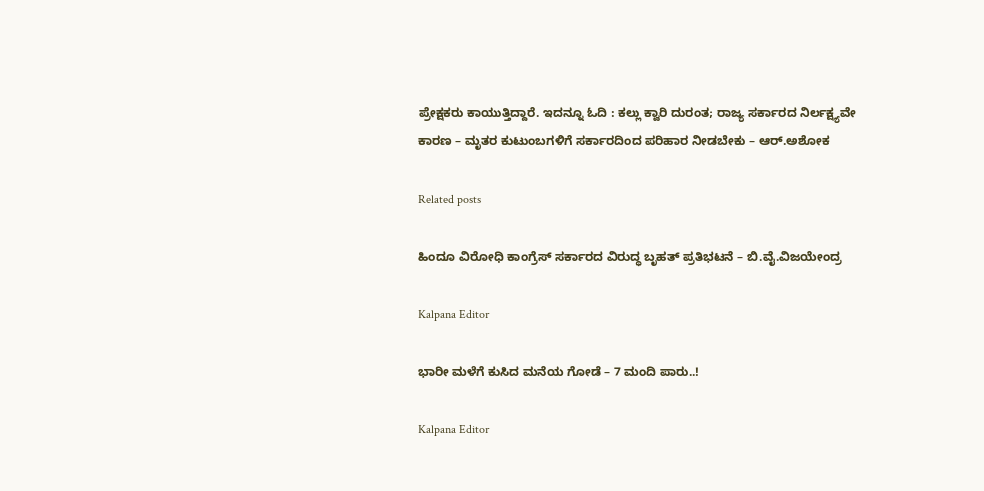ಪ್ರೇಕ್ಷಕರು ಕಾಯುತ್ತಿದ್ದಾರೆ. ಇದನ್ನೂ ಓದಿ : ಕಲ್ಲು ಕ್ವಾರಿ ದುರಂತ; ರಾಜ್ಯ ಸರ್ಕಾರದ ನಿರ್ಲಕ್ಷ್ಯವೇ ಕಾರಣ – ಮೃತರ ಕುಟುಂಬಗಳಿಗೆ ಸರ್ಕಾರದಿಂದ ಪರಿಹಾರ ನೀಡಬೇಕು – ಆರ್‌.ಅಶೋಕ

Related posts

ಹಿಂದೂ ವಿರೋಧಿ ಕಾಂಗ್ರೆಸ್ ಸರ್ಕಾರದ ವಿರುದ್ಧ ಬೃಹತ್ ಪ್ರತಿಭಟನೆ – ಬಿ.ವೈ.ವಿಜಯೇಂದ್ರ

Kalpana Editor

ಭಾರೀ ಮಳೆಗೆ ಕುಸಿದ ಮನೆಯ ಗೋಡೆ – 7 ಮಂದಿ ಪಾರು..!

Kalpana Editor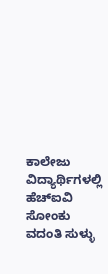ಕಾಲೇಜು ವಿದ್ಯಾರ್ಥಿಗಳಲ್ಲಿ ಹೆಚ್‌ಐವಿ ಸೋಂಕು ವದಂತಿ ಸುಳ್ಳು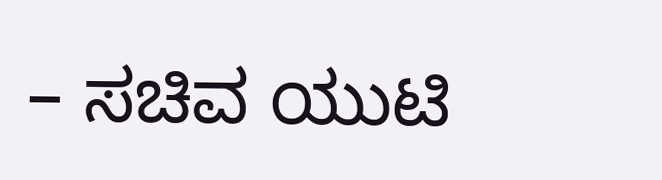– ಸಚಿವ ಯುಟಿ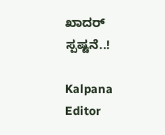ಖಾದರ್ ಸ್ಪಷ್ಟನೆ..!

Kalpana Editor